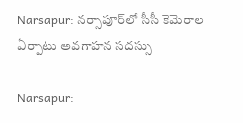Narsapur: నర్సాపూర్‌లో సీసీ కెమెరాల ఏర్పాటు అవగాహన సదస్సు

Narsapur: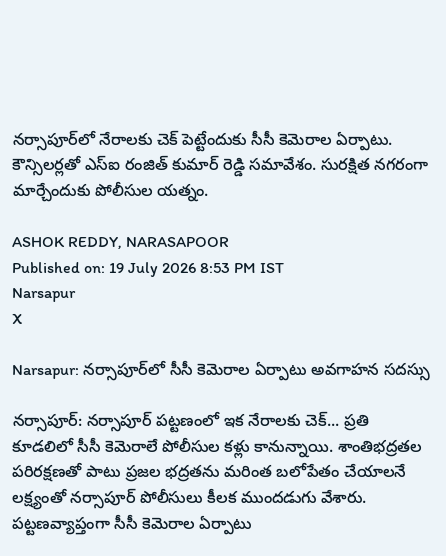నర్సాపూర్‌లో నేరాలకు చెక్ పెట్టేందుకు సీసీ కెమెరాల ఏర్పాటు. కౌన్సిలర్లతో ఎస్ఐ రంజిత్ కుమార్ రెడ్డి సమావేశం. సురక్షిత నగరంగా మార్చేందుకు పోలీసుల యత్నం.

ASHOK REDDY, NARASAPOOR
Published on: 19 July 2026 8:53 PM IST
Narsapur
X

Narsapur: నర్సాపూర్‌లో సీసీ కెమెరాల ఏర్పాటు అవగాహన సదస్సు

నర్సాపూర్: నర్సాపూర్ పట్టణంలో ఇక నేరాలకు చెక్... ప్రతి కూడలిలో సీసీ కెమెరాలే పోలీసుల కళ్లు కానున్నాయి. శాంతిభద్రతల పరిరక్షణతో పాటు ప్రజల భద్రతను మరింత బలోపేతం చేయాలనే లక్ష్యంతో నర్సాపూర్ పోలీసులు కీలక ముందడుగు వేశారు. పట్టణవ్యాప్తంగా సీసీ కెమెరాల ఏర్పాటు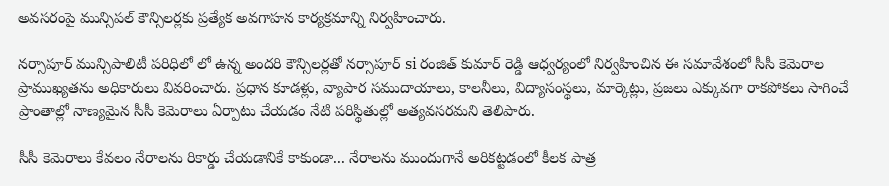అవసరంపై మున్సిపల్ కౌన్సిలర్లకు ప్రత్యేక అవగాహన కార్యక్రమాన్ని నిర్వహించారు.

నర్సాపూర్ మున్సిపాలిటీ పరిధిలో లో ఉన్న అందరి కౌన్సిలర్లతో నర్సాపూర్ si రంజిత్ కుమార్ రెడ్డి ఆధ్వర్యంలో నిర్వహించిన ఈ సమావేశంలో సీసీ కెమెరాల ప్రాముఖ్యతను అధికారులు వివరించారు. ప్రధాన కూడళ్లు, వ్యాపార సముదాయాలు, కాలనీలు, విద్యాసంస్థలు, మార్కెట్లు, ప్రజలు ఎక్కువగా రాకపోకలు సాగించే ప్రాంతాల్లో నాణ్యమైన సీసీ కెమెరాలు ఏర్పాటు చేయడం నేటి పరిస్థితుల్లో అత్యవసరమని తెలిపారు.

సీసీ కెమెరాలు కేవలం నేరాలను రికార్డు చేయడానికే కాకుండా... నేరాలను ముందుగానే అరికట్టడంలో కీలక పాత్ర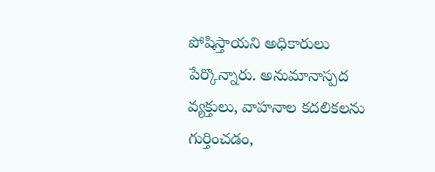పోషిస్తాయని అధికారులు పేర్కొన్నారు. అనుమానాస్పద వ్యక్తులు, వాహనాల కదలికలను గుర్తించడం,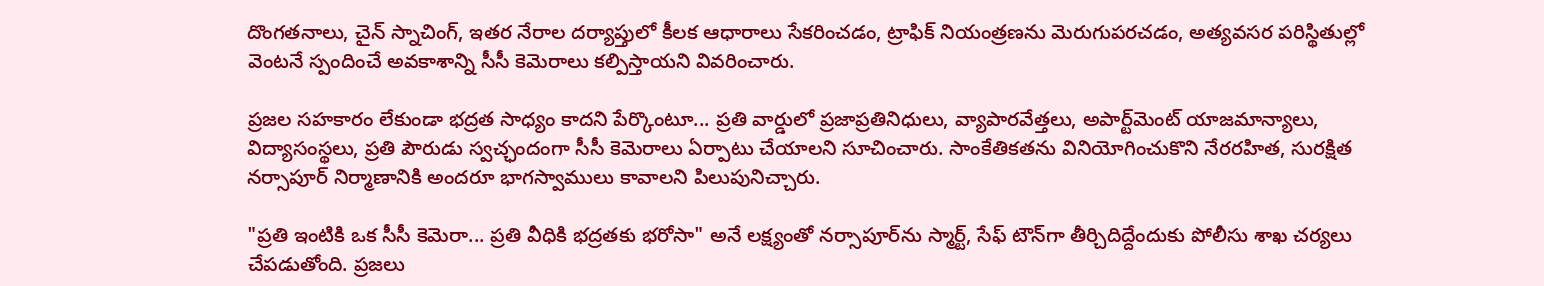దొంగతనాలు, చైన్ స్నాచింగ్, ఇతర నేరాల దర్యాప్తులో కీలక ఆధారాలు సేకరించడం, ట్రాఫిక్ నియంత్రణను మెరుగుపరచడం, అత్యవసర పరిస్థితుల్లో వెంటనే స్పందించే అవకాశాన్ని సీసీ కెమెరాలు కల్పిస్తాయని వివరించారు.

ప్రజల సహకారం లేకుండా భద్రత సాధ్యం కాదని పేర్కొంటూ... ప్రతి వార్డులో ప్రజాప్రతినిధులు, వ్యాపారవేత్తలు, అపార్ట్‌మెంట్ యాజమాన్యాలు, విద్యాసంస్థలు, ప్రతి పౌరుడు స్వచ్ఛందంగా సీసీ కెమెరాలు ఏర్పాటు చేయాలని సూచించారు. సాంకేతికతను వినియోగించుకొని నేరరహిత, సురక్షిత నర్సాపూర్ నిర్మాణానికి అందరూ భాగస్వాములు కావాలని పిలుపునిచ్చారు.

"ప్రతి ఇంటికి ఒక సీసీ కెమెరా... ప్రతి వీధికి భద్రతకు భరోసా" అనే లక్ష్యంతో నర్సాపూర్‌ను స్మార్ట్, సేఫ్ టౌన్‌గా తీర్చిదిద్దేందుకు పోలీసు శాఖ చర్యలు చేపడుతోంది. ప్రజలు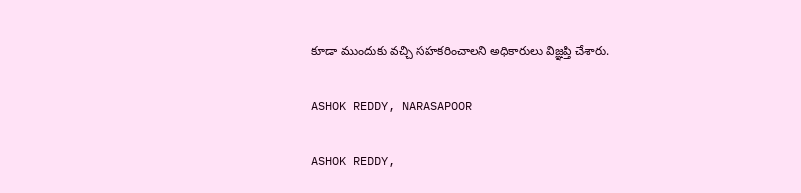కూడా ముందుకు వచ్చి సహకరించాలని అధికారులు విజ్ఞప్తి చేశారు.

ASHOK REDDY, NARASAPOOR

ASHOK REDDY,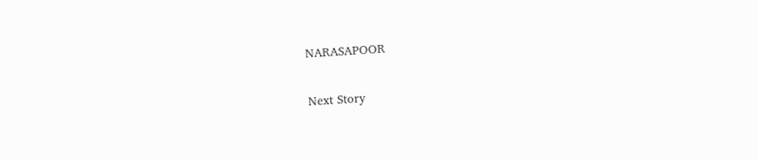NARASAPOOR

Next Story